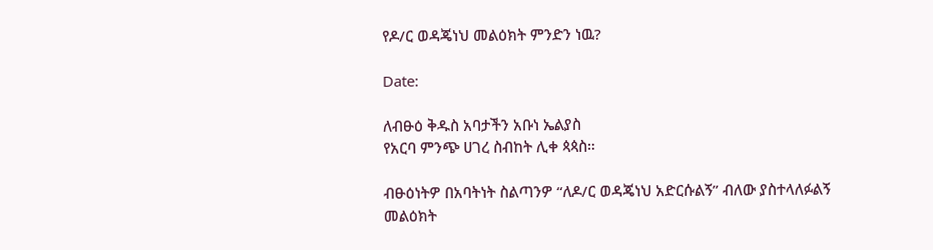የዶ/ር ወዳጄነህ መልዕክት ምንድን ነዉ?

Date:

ለብፁዕ ቅዱስ አባታችን አቡነ ኤልያስ
የአርባ ምንጭ ሀገረ ስብከት ሊቀ ጳጳስ።

ብፁዕነትዎ በአባትነት ስልጣንዎ “ለዶ/ር ወዳጄነህ አድርሱልኝ” ብለው ያስተላለፉልኝ መልዕክት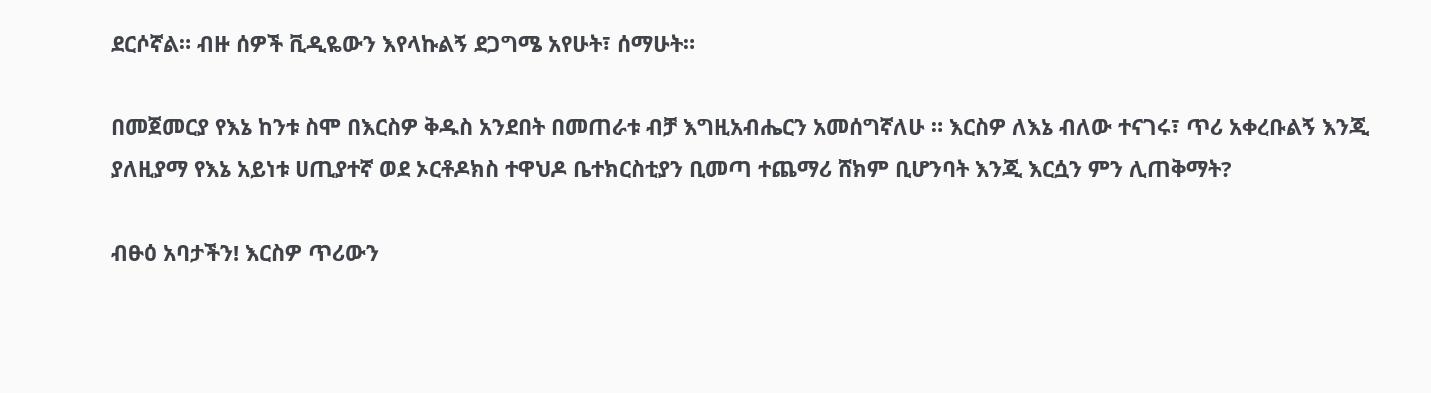ደርሶኛል። ብዙ ሰዎች ቪዲዬውን እየላኩልኝ ደጋግሜ አየሁት፣ ሰማሁት።

በመጀመርያ የእኔ ከንቱ ስሞ በእርስዎ ቅዱስ አንደበት በመጠራቱ ብቻ እግዚአብሔርን አመሰግኛለሁ ። እርስዎ ለእኔ ብለው ተናገሩ፣ ጥሪ አቀረቡልኝ እንጂ ያለዚያማ የእኔ አይነቱ ሀጢያተኛ ወደ ኦርቶዶክስ ተዋህዶ ቤተክርስቲያን ቢመጣ ተጨማሪ ሸክም ቢሆንባት እንጂ እርሷን ምን ሊጠቅማት?

ብፁዕ አባታችን! እርስዎ ጥሪውን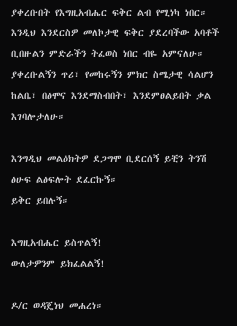ያቀረቡበት የእግዚአብሔር ፍቅር ልብ የሚነካ ነበር። እንዲህ እንደርስዎ መለኮታዊ ፍቅር ያደረባችው አባቶች ቢበዙልን ምድራችን ትፈወስ ነበር ብዬ አምናለሁ። ያቀረቡልኝን ጥሪ፣ የመከሩኝን ምክር ስሜታዊ ሳልሆን ከልቤ፣ በፅሞና እንደማስብበት፣ እንደምፀልይበት ቃል እገባሎታለሁ።

እንግዲህ መልዕክትዎ ደጋግሞ ቢደርሰኝ ይቺን ትንሽ ፅሁፍ ልፅፍሎት ደፈርኩኝ።
ይቅር ይበሉኝ።

እግዚአብሔር ይስጥልኝ!
ውለታዎንም ይክፈልልኝ!

ዶ/ር ወዳጄነህ መሐረነ።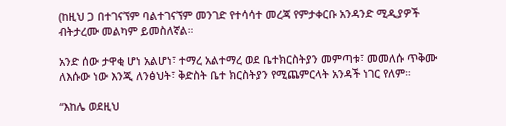(ከዚህ ጋ በተገናኘም ባልተገናኘም መንገድ የተሳሳተ መረጃ የምታቀርቡ አንዳንድ ሚዲያዎች ብትታረሙ መልካም ይመስለኛል።

አንድ ሰው ታዋቂ ሆነ አልሆነ፣ ተማረ አልተማረ ወደ ቤተክርስትያን መምጣቱ፣ መመለሱ ጥቅሙ ለእሱው ነው እንጂ ለንፅህት፣ ቅድስት ቤተ ክርስትያን የሚጨምርላት አንዳች ነገር የለም።

“እከሌ ወደዚህ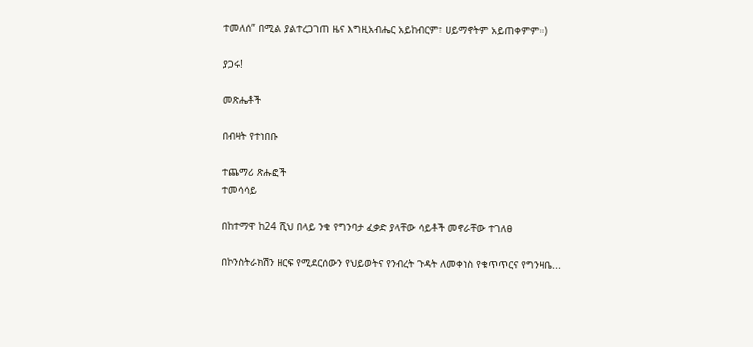ተመለሰ” በሚል ያልተረጋገጠ ዜና እግዚአብሔር አይከብርም፣ ሀይማኖትም አይጠቀምም።)

ያጋሩ!

መጽሔቶች

በብዛት የተነበቡ

ተጨማሪ ጽሑፎች
ተመሳሳይ

በከተማዋ ከ24 ሺህ በላይ ንቁ የግንባታ ፈቃድ ያላቸው ሳይቶች መኖራቸው ተገለፀ

በኮንስትራክሽን ዘርፍ የሚደርሰውን የህይወትና የንብረት ጉዳት ለመቀነስ የቁጥጥርና የግንዛቤ...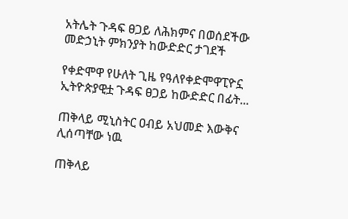አትሌት ጉዳፍ ፀጋይ ለሕክምና በወሰደችው መድኃኒት ምክንያት ከውድድር ታገደች

የቀድሞዋ የሁለት ጊዜ የዓለየቀድሞዋፒዮኗ ኢትዮጵያዊቷ ጉዳፍ ፀጋይ ከውድድር በፊት...

ጠቅላይ ሚኒስትር ዐብይ አህመድ እውቅና ሊሰጣቸው ነዉ

ጠቅላይ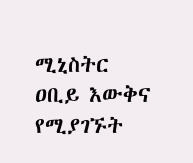ሚኒስትር ዐቢይ እውቅና የሚያገኙት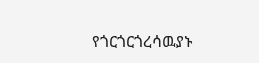የጎርጎርጎረሳዉያኑ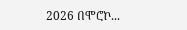2026 በሞሮኮ...